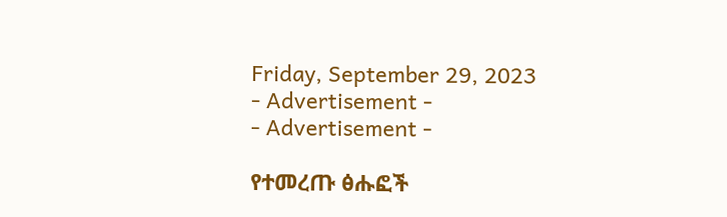Friday, September 29, 2023
- Advertisement -
- Advertisement -

የተመረጡ ፅሑፎች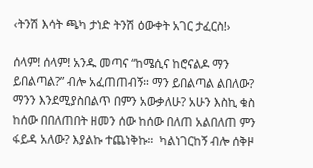‹ትንሽ እሳት ጫካ ታነድ ትንሽ ዕውቀት አገር ታፈርስ!›

ሰላም! ሰላም! አንዱ መጣና “ከሜሲና ከሮናልዶ ማን ይበልጣል?” ብሎ አፈጠጠብኝ። ማን ይበልጣል ልበለው? ማንን እንደሚያስበልጥ በምን አውቃለሁ? አሁን እስኪ ቁስ ከሰው በበለጠበት ዘመን ሰው ከሰው በለጠ አልበለጠ ምን ፋይዳ አለው? እያልኩ ተጨነቅኩ።  ካልነገርከኝ ብሎ ሰቅዞ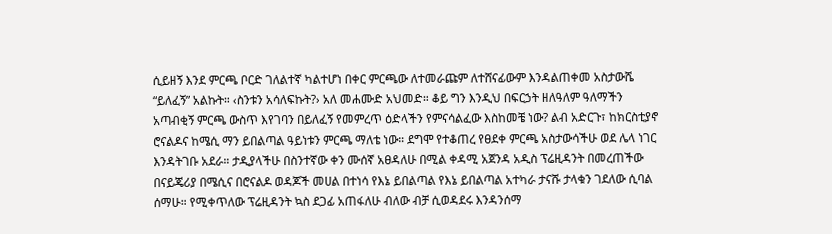ሲይዘኝ እንደ ምርጫ ቦርድ ገለልተኛ ካልተሆነ በቀር ምርጫው ለተመራጩም ለተሸናፊውም እንዳልጠቀመ አስታውሼ “ይለፈኝ” አልኩት። ‹ስንቱን አሳለፍኩት?› አለ መሐሙድ አህመድ። ቆይ ግን እንዲህ በፍርኃት ዘለዓለም ዓለማችን አጣብቂኝ ምርጫ ውስጥ እየገባን በይለፈኝ የመምረጥ ዕድላችን የምናሳልፈው እስከመቼ ነው? ልብ አድርጉ፣ ከክርስቲያኖ ሮናልዶና ከሜሲ ማን ይበልጣል ዓይነቱን ምርጫ ማለቴ ነው። ደግሞ የተቆጠረ የፀደቀ ምርጫ አስታውሳችሁ ወደ ሌላ ነገር እንዳትገቡ አደራ። ታዲያላችሁ በስንተኛው ቀን ሙሰኛ አፀዳለሁ በሚል ቀዳሚ አጀንዳ አዲስ ፕሬዚዳንት በመረጠችው በናይጄሪያ በሜሲና በሮናልዶ ወዳጆች መሀል በተነሳ የእኔ ይበልጣል የእኔ ይበልጣል አተካራ ታናሹ ታላቁን ገደለው ሲባል ሰማሁ። የሚቀጥለው ፕሬዚዳንት ኳስ ደጋፊ አጠፋለሁ ብለው ብቻ ሲወዳደሩ እንዳንሰማ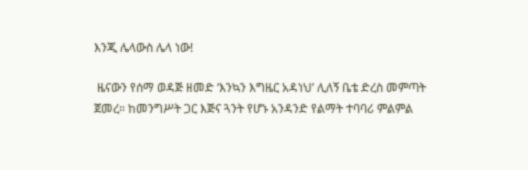እንጂ ሌላውስ ሌላ ነው!

 ዜናውን የሰማ ወዳጅ ዘመድ ‘እንኳን እግዜር አዳነህ’ ሊለኝ ቤቴ ድረስ መምጣት ጀመረ። ከመንግሥት ጋር እጅና ጓንት የሆኑ አንዳንድ የልማት ተባባሪ ምልምል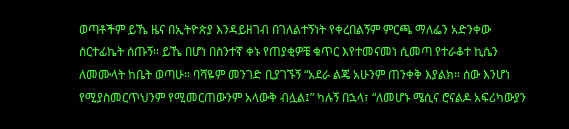ወጣቶችም ይኼ ዜና በኢትዮጵያ እንዳይዘገብ በገለልተኝነት የቀረበልኝም ምርጫ ማለፌን አድንቀው ሰርተፊኬት ሰጡኝ። ይኼ በሆነ በስንተኛ ቀኑ የጠያቂዎቼ ቁጥር እየተመናመነ ሲመጣ የተራቆተ ኪሴን ለመሙላት ከቤት ወጣሁ። ባሻዬም መንገድ ቢያገኙኝ “አደራ ልጄ አሁንም ጠንቀቅ እያልክ። ሰው እንሆነ የሚያስመርጥህንም የሚመርጠውንም አላውቅ ብሏል፤” ካሉኝ በኋላ፣ “ለመሆኑ ሜሲና ሮናልዶ አፍሪካውያን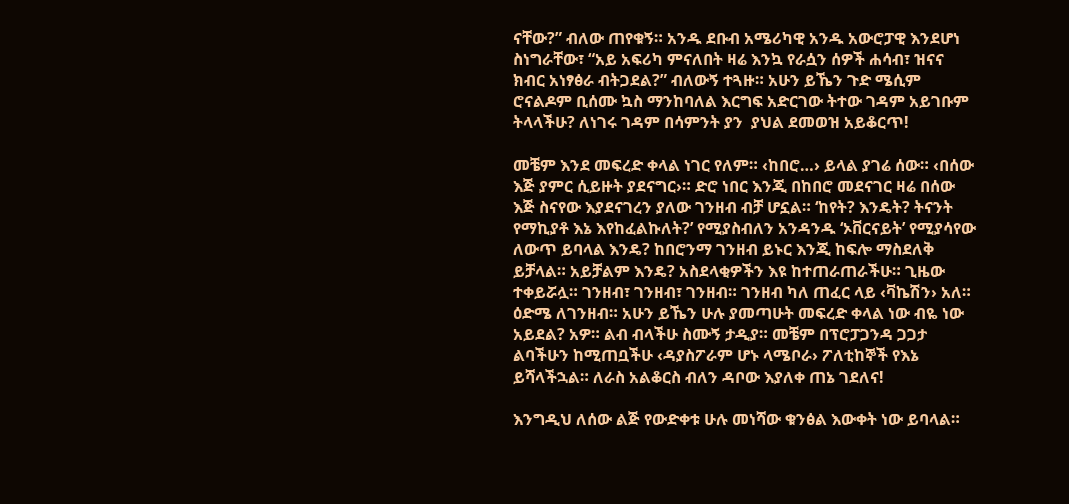ናቸው?” ብለው ጠየቁኝ። አንዱ ደቡብ አሜሪካዊ አንዱ አውሮፓዊ እንደሆነ ስነግራቸው፣ “አይ አፍሪካ ምናለበት ዛሬ እንኳ የራሷን ሰዎች ሐሳብ፣ ዝናና ክብር አነፃፅራ ብትጋደል?” ብለውኝ ተጓዙ። አሁን ይኼን ጉድ ሜሲም ሮናልዶም ቢሰሙ ኳስ ማንከባለል እርግፍ አድርገው ትተው ገዳም አይገቡም ትላላችሁ? ለነገሩ ገዳም በሳምንት ያን  ያህል ደመወዝ አይቆርጥ!

መቼም እንደ መፍረድ ቀላል ነገር የለም። ‹ከበሮ…› ይላል ያገሬ ሰው። ‹በሰው እጅ ያምር ሲይዙት ያደናግር›። ድሮ ነበር እንጂ በከበሮ መደናገር ዛሬ በሰው እጅ ስናየው እያደናገረን ያለው ገንዘብ ብቻ ሆኗል። ‘ከየት? እንዴት? ትናንት የማኪያቶ እኔ እየከፈልኩለት?’ የሚያስብለን አንዳንዱ ‘ኦቨርናይት’ የሚያሳየው ለውጥ ይባላል እንዴ? ከበሮንማ ገንዘብ ይኑር እንጂ ከፍሎ ማስደለቅ ይቻላል። አይቻልም እንዴ? አስደላቂዎችን እዩ ከተጠራጠራችሁ። ጊዜው ተቀይሯሏ። ገንዘብ፣ ገንዘብ፣ ገንዘብ። ገንዘብ ካለ ጠፈር ላይ ‹ቫኬሽን› አለ። ዕድሜ ለገንዘብ። አሁን ይኼን ሁሉ ያመጣሁት መፍረድ ቀላል ነው ብዬ ነው አይደል? አዎ። ልብ ብላችሁ ስሙኝ ታዲያ። መቼም በፕሮፓጋንዳ ጋጋታ ልባችሁን ከሚጠቧችሁ ‹ዳያስፖራም ሆኑ ላሜቦራ› ፖለቲከኞች የእኔ ይሻላችኋል። ለራስ አልቆርስ ብለን ዳቦው እያለቀ ጠኔ ገደለና!

እንግዲህ ለሰው ልጅ የውድቀቱ ሁሉ መነሻው ቁንፅል እውቀት ነው ይባላል።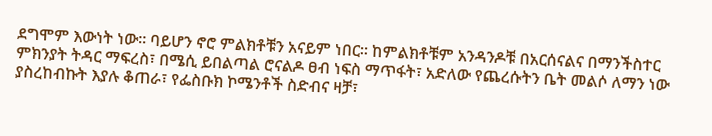ደግሞም እውነት ነው። ባይሆን ኖሮ ምልክቶቹን አናይም ነበር። ከምልክቶቹም አንዳንዶቹ በአርሰናልና በማንችስተር ምክንያት ትዳር ማፍረስ፣ በሜሲ ይበልጣል ሮናልዶ ፀብ ነፍስ ማጥፋት፣ አድለው የጨረሱትን ቤት መልሶ ለማን ነው ያስረከብኩት እያሉ ቆጠራ፣ የፌስቡክ ኮሜንቶች ስድብና ዛቻ፣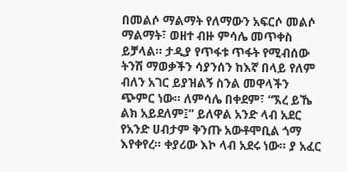በመልሶ ማልማት የለማውን አፍርሶ መልሶ ማልማት፣ ወዘተ ብዙ ምሳሌ መጥቀስ ይቻላል። ታዲያ የጥፋቱ ጥፋት የሚብሰው ትንሽ ማወቃችን ሳያንሰን ከእኛ በላይ የለም ብለን አገር ይያዝልኝ ስንል መዋላችን ጭምር ነው። ለምሳሌ በቀደም፣ “ኧረ ይኼ ልክ አይደለም፤” ይለዋል አንድ ላብ አደር የአንድ ሀብታም ቅንጡ አውቶሞቢል ጎማ እየቀየረ። ቀያሪው እኮ ላብ አደሩ ነው። ያ አፈር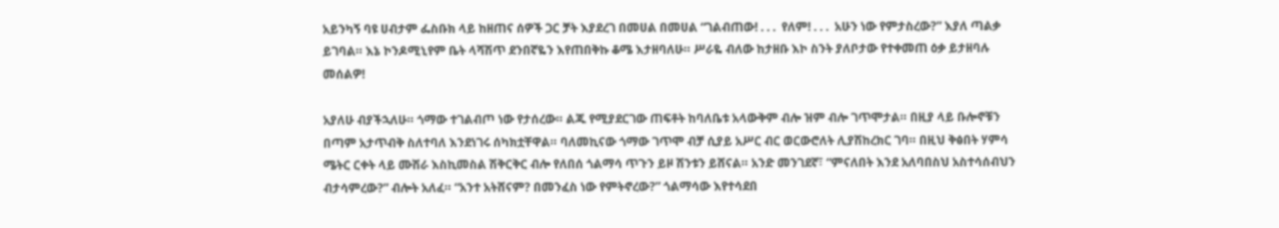አይንካኝ ባዩ ሀብታም ፌስቡክ ላይ ከዘጠና ሰዎች ጋር ቻት እያደረገ በመሀል በመሀል “ገልብጠው! . . .  የለም! . . .  አሁን ነው የምታስረው?” እያለ ጣልቃ ይገባል። እኔ ኮንዶሚኒየም ቤት ላሻሽጥ ደንበኛዬን እየጠበቅኩ ቆሜ እታዘባለሁ። ሥራዬ ብለው ከታዘቡ እኮ ስንት ያለቦታው የተቀመጠ ዕቃ ይታዘባሉ መሰልዎ!

አያለሁ ብያችኋለሁ። ጎማው ተገልብጦ ነው የታሰረው። ልጁ የሚያደርገው ጠፍቶት ከባለቤቱ አላውቅም ብሎ ዝም ብሎ ገጥሞታል። በዚያ ላይ ቡሎኖቹን በጣም አታጥብቅ ስለተባለ እንደነገሩ ሰካክቷቸዋል። ባለመኪናው ጎማው ገጥሞ ብቻ ሲያይ አሥር ብር ወርውሮለት ሊያሽከረክር ገባ። በዚህ ቅፅበት ሃምሳ ሜትር ርቀት ላይ ሙሽራ እስኪመስል ሽቅርቅር ብሎ የለበሰ ጎልማሳ ጥጉን ይዞ ሽንቱን ይሸናል። አንድ መንገደኛ፣ “ምናለበት እንደ አለባበስህ አስተሳሰብህን ብታሳምረው?” ብሎት አለፈ። “አንተ አትሸናም? በመንፈስ ነው የምትኖረው?” ጎልማሳው እየተሳደበ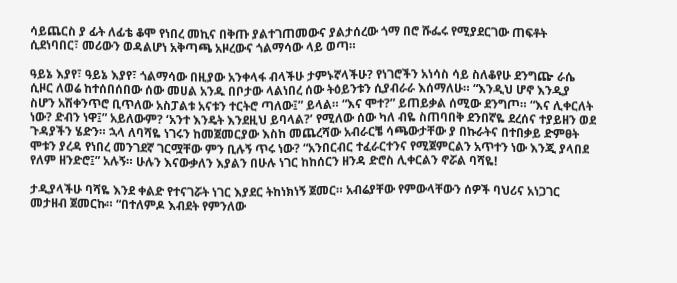ሳይጨርስ ያ ፊት ለፊቴ ቆሞ የነበረ መኪና በቅጡ ያልተገጠመውና ያልታሰረው ጎማ በሮ ሹፌሩ የሚያደርገው ጠፍቶት ሲደነባበር፣ መሪውን ወዳልሆነ አቅጣጫ አዞረውና ጎልማሳው ላይ ወጣ።

ዓይኔ እያየ፣ ዓይኔ እያየ፣ ጎልማሳው በዚያው አንቀላፋ ብላችሁ ታምኑኛላችሁ? የነገሮችን አነሳስ ሳይ ስለቆየሁ ደንግጬ ራሴ ሲዞር ለወሬ ከተሰበሰበው ሰው መሀል አንዱ በቦታው ላልነበረ ሰው ትዕይንቱን ሲያብራራ እሰማለሁ። “እንዲህ ሆኖ እንዲያ ስሆን አሽቀንጥሮ ቢጥለው አስፓልቱ አናቱን ተርትሮ ጣለው፤” ይላል። “እና ሞተ?” ይጠይቃል ሰሚው ደንግጦ። “እና ሊቀርለት ነው? ድብን ነዋ፤” አይለውም? ‘አንተ እንዴት እንደዚህ ይባላል?’ የሚለው ሰው ካለ ብዬ ስጠባበቅ ደንበኛዬ ደረሰና ተያይዘን ወደ ጉዳያችን ሄድን። ኋላ ለባሻዬ ነገሩን ከመጀመርያው እስከ መጨረሻው አብራርቼ ሳጫውታቸው ያ በኩራትና በተበቃይ ድምፀት ሞቱን ያረዳ የነበረ መንገደኛ ገርሟቸው ምን ቢሉኝ ጥሩ ነው? “አንበርብር ተፈራርተንና የሚጀምርልን አጥተን ነው እንጂ ያላበደ የለም ዘንድሮ፤” አሉኝ። ሁሉን እናውቃለን እያልን በሁሉ ነገር ከከሰርን ዘንዳ ድሮስ ሊቀርልን ኖሯል ባሻዬ!

ታዲያላችሁ ባሻዬ እንደ ቀልድ የተናገሯት ነገር እያደር ትከነክነኝ ጀመር። አብሬያቸው የምውላቸውን ሰዎች ባህሪና አነጋገር መታዘብ ጀመርኩ። “በተለምዶ እብደት የምንለው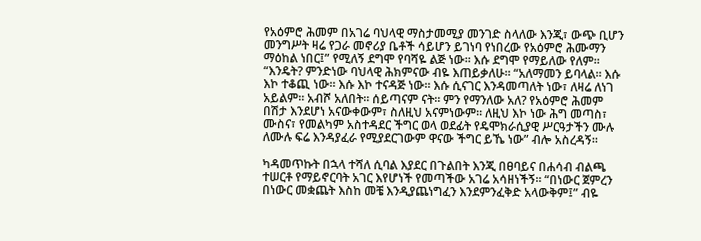የአዕምሮ ሕመም በአገሬ ባህላዊ ማስታመሚያ መንገድ ስላለው እንጂ፣ ውጭ ቢሆን መንግሥት ዛሬ የጋራ መኖሪያ ቤቶች ሳይሆን ይገነባ የነበረው የአዕምሮ ሕሙማን ማዕከል ነበር፤” የሚለኝ ደግሞ የባሻዬ ልጅ ነው። እሱ ደግሞ የማይለው የለም። “እንዴት? ምንድነው ባህላዊ ሕክምናው ብዬ እጠይቃለሁ። “አለማመን ይባላል። እሱ እኮ ተቆጪ ነው። እሱ እኮ ተናዳጅ ነው። እሱ ሲናገር እንዳመጣለት ነው፣ ለዛሬ ለነገ አይልም። አብሾ አለበት። ሰይጣናም ናት። ምን የማንለው አለ? የአዕምሮ ሕመም በሽታ እንደሆነ አናውቀውም፣ ስለዚህ አናምነውም። ለዚህ እኮ ነው ሕግ መጣስ፣ ሙስና፣ የመልካም አስተዳደር ችግር ወላ ወደፊት የዴሞክራሲያዊ ሥርዓታችን ሙሉ ለሙሉ ፍሬ እንዳያፈራ የሚያደርገውም ዋናው ችግር ይኼ ነው” ብሎ አስረዳኝ።

ካዳመጥኩት በኋላ ተሻለ ሲባል እያደር በጉልበት እንጂ በፀባይና በሐሳብ ብልጫ ተሠርቶ የማይኖርባት አገር እየሆነች የመጣችው አገሬ አሳዘነችኝ። “በነውር ጀምረን በነውር መቋጨት እስከ መቼ እንዲያጨነግፈን እንደምንፈቅድ አላውቅም፤” ብዬ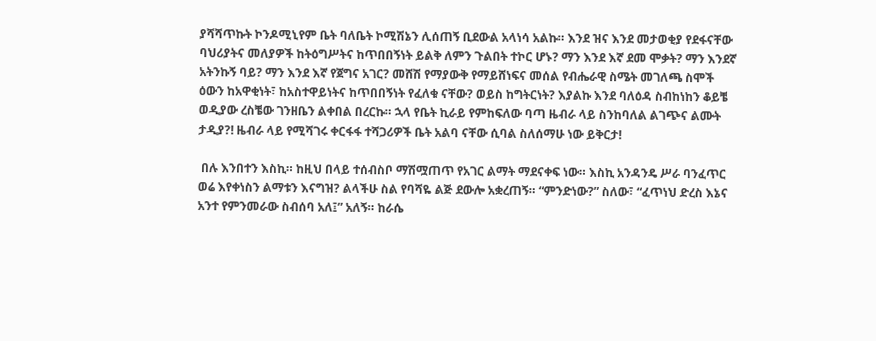ያሻሻጥኩት ኮንዶሚኒየም ቤት ባለቤት ኮሚሽኔን ሊሰጠኝ ቢደውል አላነሳ አልኩ። እንደ ዝና እንደ መታወቂያ የደፋናቸው ባህሪያትና መለያዎች ከትዕግሥትና ከጥበበኝነት ይልቅ ለምን ጉልበት ተኮር ሆኑ? ማን እንደ እኛ ደመ ሞቃት? ማን እንደኛ አትንኩኝ ባይ? ማን እንደ እኛ የጀግና አገር? መሸሽ የማያውቅ የማይሸነፍና መሰል የብሔራዊ ስሜት መገለጫ ስሞች ዕውን ከአዋቂነት፣ ከአስተዋይነትና ከጥበበኝነት የፈለቁ ናቸው? ወይስ ከግትርነት? እያልኩ እንደ ባለዕዳ ስብከነከን ቆይቼ ወዲያው ረስቼው ገንዘቤን ልቀበል በረርኩ። ኋላ የቤት ኪራይ የምከፍለው ባጣ ዜብራ ላይ ስንከባለል ልገጭና ልሙት ታዲያ?! ዜብራ ላይ የሚሻገሩ ቀርፋፋ ተሻጋሪዎች ቤት አልባ ናቸው ሲባል ስለሰማሁ ነው ይቅርታ!

 በሉ እንበተን እስኪ። ከዚህ በላይ ተሰብስቦ ማሽሟጠጥ የአገር ልማት ማደናቀፍ ነው። እስኪ አንዳንዴ ሥራ ባንፈጥር ወሬ እየቀነስን ልማቱን እናግዝ? ልላችሁ ስል የባሻዬ ልጅ ደውሎ አቋረጠኝ። “ምንድነው?” ስለው፣ “ፈጥነህ ድረስ እኔና አንተ የምንመራው ስብሰባ አለ፤” አለኝ። ከራሴ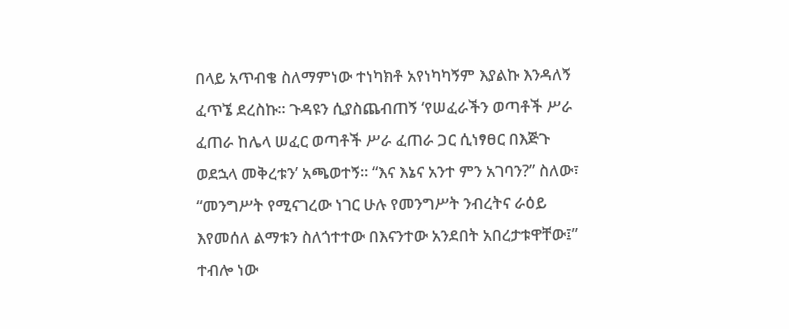በላይ አጥብቄ ስለማምነው ተነካክቶ አየነካካኝም እያልኩ እንዳለኝ ፈጥኜ ደረስኩ። ጉዳዩን ሲያስጨብጠኝ ‘የሠፈራችን ወጣቶች ሥራ ፈጠራ ከሌላ ሠፈር ወጣቶች ሥራ ፈጠራ ጋር ሲነፃፀር በእጅጉ ወደኋላ መቅረቱን’ አጫወተኝ። “እና እኔና አንተ ምን አገባን?” ስለው፣ “መንግሥት የሚናገረው ነገር ሁሉ የመንግሥት ንብረትና ራዕይ እየመሰለ ልማቱን ስለጎተተው በእናንተው አንደበት አበረታቱዋቸው፤” ተብሎ ነው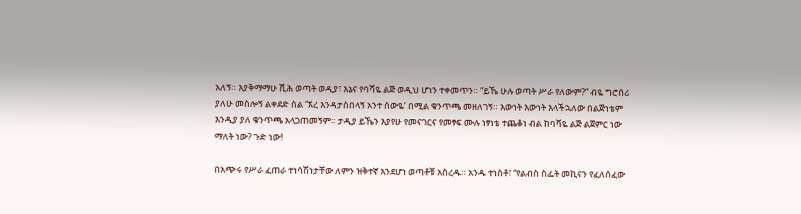አለኝ። እያቅማማሁ ሺሕ ወጣት ወዲያ፣ እኔና የባሻዬ ልጅ ወዲህ ሆነን ተቀመጥን። “ይኼ ሁሉ ወጣት ሥራ የለውም?” ብዬ ግሮሰሪ ያለሁ መስሎኝ ልቀደድ ስል ‘ኧረ እንዳታስበላኝ አንተ ሰውዬ’ በሚል ቁንጥጫ መዘለገኝ። እውነት እውነት እላችኋለው በልጅነቴም እንዲያ ያለ ቁንጥጫ አላጋጠመኝም። ታዲያ ይኼን እያየሁ የመናገርና የመፃፍ ሙሉ ነፃነቴ ተጨቆነ ብል ከባሻዬ ልጅ ልጀምር ነው ማለት ነው? ጉድ ነው!

በአጭሩ የሥራ ፈጠራ ተነሳሽነታቸው ለምን ዝቅተኛ እንደሆነ ወጣቶቹ አስረዱ። አንዱ ተነስቶ፣ “የልብስ ስፌት መኪናን የፈለሰፈው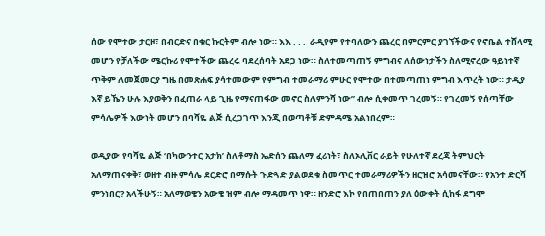ሰው የሞተው ታርዞ፣ በብርድና በቁር ኩርትም ብሎ ነው። እእ . . .  ራዲየም የተባለውን ጨረር በምርምር ያገኘችውና የኖቤል ተሸላሚ መሆን የቻለችው ሜርኩሪ የሞተችው ጨረሩ ባደረሰባት አደጋ ነው። ስለተመጣጠኝ ምግብና ለሰውነታችን ስለሚኖረው ዓይነተኛ ጥቅም ለመጀመርያ ግዜ በመጽሐፍ ያሳተመውም የምግብ ተመራማሪ ምሁር የሞተው በተመጣጠነ ምግብ እጥረት ነው። ታዲያ እኛ ይኼን ሁሉ እያወቅን በፈጠራ ላይ ጊዜ የማናጠፋው መኖር ስለምንሻ ነው” ብሎ ሲቀመጥ ገረመኝ። የገረመኝ የሰጣቸው ምሳሌዎች እውነት መሆን በባሻዬ ልጅ ሲረጋገጥ እንጂ በወጣቶቹ ድምዳሜ አልነበረም።

ወዲያው የባሻዬ ልጅ ‘በካውንተር አታክ’ ስለቶማስ ኤድሰን ጨለማ ፈሪነት፣ ስለኦሊቨር ራይት የሁለተኛ ደረጃ ትምህርት አለማጠናቀቅ፣ ወዘተ ብዙ ምሳሌ ደርድሮ በማሱት ጉድጓድ ያልወደቁ ስመጥር ተመራማሪዎችን ዘርዝሮ አሳመናቸው። የአንተ ድርሻ ምንነበር? አላችሁኝ። አለማወቄን አውቄ ዝም ብሎ ማዳመጥ ነዋ። ዘንድሮ እኮ የበጠበጠን ያለ ዕውቀት ሲከፋ ደግሞ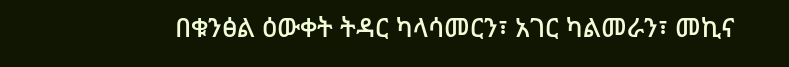በቁንፅል ዕውቀት ትዳር ካላሳመርን፣ አገር ካልመራን፣ መኪና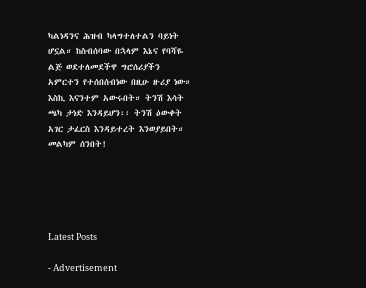ካልነዳንና ሕዝብ ካላግተለተልን ባይነት ሆኗል። ከስብሰባው በኋላም እኔና የባሻዬ ልጅ ወደተለመደችዋ ግሮሰሪያችን አምርተን የተሰበሰብነው በዚሁ ዙሪያ ነው። እስኪ እናንተም አውሩበት። ትንሽ እሳት ጫካ ታነድ እንዳይሆን፡፡ ትንሽ ዕውቀት አገር ታፈርስ እንዳይተረት እንወያይበት። መልካም ሰንበት!





Latest Posts

- Advertisement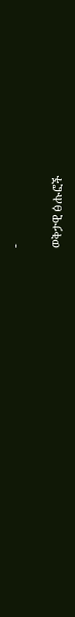-

ወቅታዊ ፅሑፎች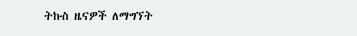ትኩስ ዜናዎች ለማግኘት